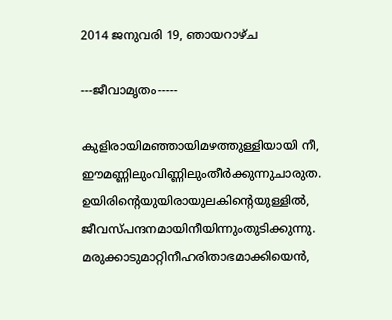2014 ജനുവരി 19, ഞായറാഴ്‌ച

---ജീവാമൃതം-----

കുളിരായിമഞ്ഞായിമഴത്തുള്ളിയായി നീ,
ഈമണ്ണിലുംവിണ്ണിലുംതീര്‍ക്കുന്നുചാരുത.
ഉയിരിന്‍റെയുയിരായുലകിന്‍റെയുള്ളില്‍,
ജീവസ്പന്ദനമായിനീയിന്നുംതുടിക്കുന്നു.
മരുക്കാടുമാറ്റിനീഹരിതാഭമാക്കിയെന്‍,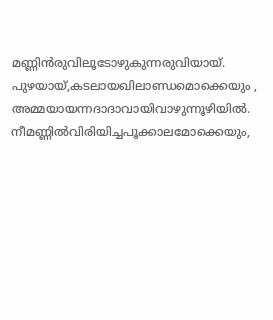മണ്ണിന്‍രുവിലൂടോഴുകുന്നരുവിയായ്.
പുഴയായ്,കടലായഖിലാണ്ഡമൊക്കെയും ,
അമ്മയായന്നദാദാവായിവാഴുന്നൂഴിയില്‍.
നീമണ്ണില്‍വിരിയിച്ചപൂക്കാലമോക്കെയും,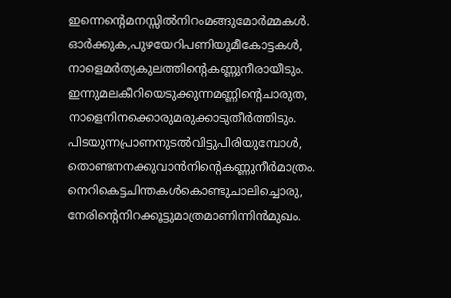ഇന്നെന്‍റെമനസ്സില്‍നിറംമങ്ങുമോര്‍മ്മകള്‍.
ഓര്‍ക്കുക,പുഴയേറിപണിയുമീകോട്ടകള്‍,
നാളെമര്‍ത്യകുലത്തിന്‍റെകണ്ണുനീരായീടും.
ഇന്നുമലകീറിയെടുക്കുന്നമണ്ണിന്‍റെചാരുത,
നാളെനിനക്കൊരുമരുക്കാടുതീര്‍ത്തിടും.
പിടയുന്നപ്രാണനുടല്‍വിട്ടുപിരിയുമ്പോള്‍,
തൊണ്ടനനക്കുവാന്‍നിന്‍റെകണ്ണുനീര്‍മാത്രം.
നെറികെട്ടചിന്തകള്‍കൊണ്ടുചാലിച്ചൊരു,
നേരിന്‍റെനിറക്കൂട്ടുമാത്രമാണിന്നിന്‍മുഖം.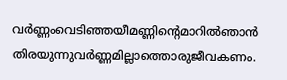വര്‍ണ്ണംവെടിഞ്ഞയീമണ്ണിന്‍റെമാറില്‍ഞാന്‍
തിരയുന്നുവര്‍ണ്ണമില്ലാത്തൊരുജീവകണം.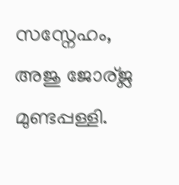സസ്നേഹം,
അജു ജോര്ജ്ല മുണ്ടപ്പള്ളി.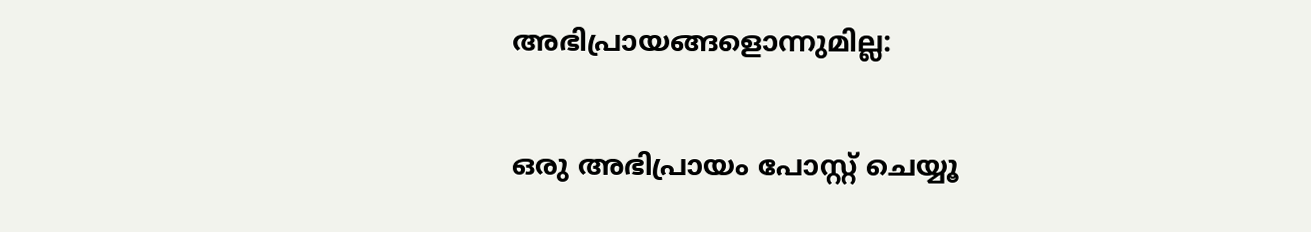അഭിപ്രായങ്ങളൊന്നുമില്ല:

ഒരു അഭിപ്രായം പോസ്റ്റ് ചെയ്യൂ